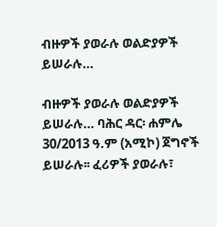ብዙዎች ያወራሉ ወልድያዎች ይሠራሉ…

ብዙዎች ያወራሉ ወልድያዎች ይሠራሉ… ባሕር ዳር፡ ሐምሌ 30/2013 ዓ.ም (አሚኮ) ጀግኖች ይሠራሉ፡፡ ፈሪዎች ያወራሉ፣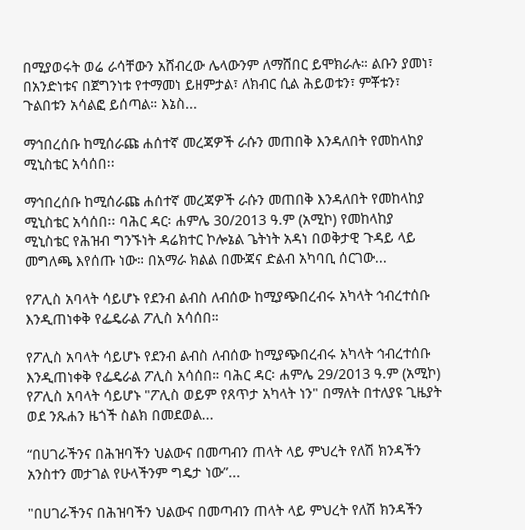በሚያወሩት ወሬ ራሳቸውን አሸብረው ሌላውንም ለማሸበር ይሞክራሉ። ልቡን ያመነ፣ በአንድነቱና በጀግንነቱ የተማመነ ይዘምታል፣ ለክብር ሲል ሕይወቱን፣ ምቾቱን፣ ጉልበቱን አሳልፎ ይሰጣል። እኔስ...

ማኅበረሰቡ ከሚሰራጩ ሐሰተኛ መረጃዎች ራሱን መጠበቅ እንዳለበት የመከላከያ ሚኒስቴር አሳሰበ፡፡

ማኅበረሰቡ ከሚሰራጩ ሐሰተኛ መረጃዎች ራሱን መጠበቅ እንዳለበት የመከላከያ ሚኒስቴር አሳሰበ፡፡ ባሕር ዳር፡ ሐምሌ 30/2013 ዓ.ም (አሚኮ) የመከላከያ ሚኒስቴር የሕዝብ ግንኙነት ዳሬክተር ኮሎኔል ጌትነት አዳነ በወቅታዊ ጉዳይ ላይ መግለጫ እየሰጡ ነው። በአማራ ክልል በሙጃና ድልብ አካባቢ ሰርገው...

የፖሊስ አባላት ሳይሆኑ የደንብ ልብስ ለብሰው ከሚያጭበረብሩ አካላት ኅብረተሰቡ እንዲጠነቀቅ የፌዴራል ፖሊስ አሳሰበ።

የፖሊስ አባላት ሳይሆኑ የደንብ ልብስ ለብሰው ከሚያጭበረብሩ አካላት ኅብረተሰቡ እንዲጠነቀቅ የፌዴራል ፖሊስ አሳሰበ። ባሕር ዳር፡ ሐምሌ 29/2013 ዓ.ም (አሚኮ) የፖሊስ አባላት ሳይሆኑ "ፖሊስ ወይም የጸጥታ አካላት ነን" በማለት በተለያዩ ጊዜያት ወደ ንጹሐን ዜጎች ስልክ በመደወል...

“በሀገራችንና በሕዝባችን ህልውና በመጣብን ጠላት ላይ ምህረት የለሽ ክንዳችን አንስተን መታገል የሁላችንም ግዴታ ነው”...

"በሀገራችንና በሕዝባችን ህልውና በመጣብን ጠላት ላይ ምህረት የለሽ ክንዳችን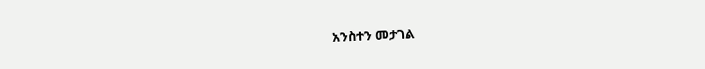አንስተን መታገል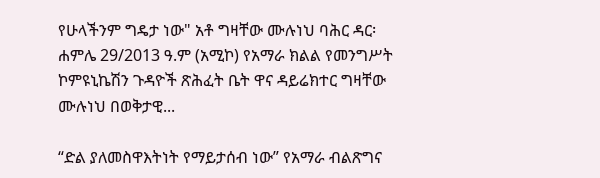የሁላችንም ግዴታ ነው" አቶ ግዛቸው ሙሉነህ ባሕር ዳር፡ ሐምሌ 29/2013 ዓ.ም (አሚኮ) የአማራ ክልል የመንግሥት ኮምዩኒኬሽን ጉዳዮች ጽሕፈት ቤት ዋና ዳይሬክተር ግዛቸው ሙሉነህ በወቅታዊ...

“ድል ያለመስዋእትነት የማይታሰብ ነው” የአማራ ብልጽግና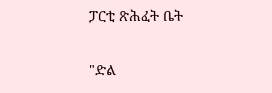ፓርቲ ጽሕፈት ቤት

"ድል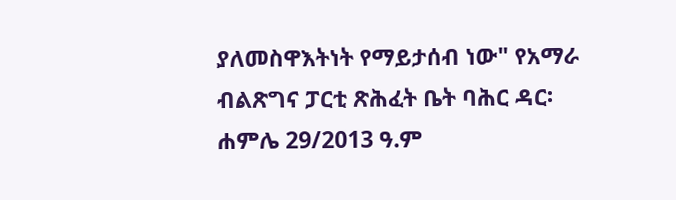ያለመስዋእትነት የማይታሰብ ነው" የአማራ ብልጽግና ፓርቲ ጽሕፈት ቤት ባሕር ዳር፡ ሐምሌ 29/2013 ዓ.ም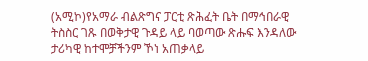(አሚኮ)የአማራ ብልጽግና ፓርቲ ጽሕፈት ቤት በማኅበራዊ ትስስር ገጹ በወቅታዊ ጉዳይ ላይ ባወጣው ጽሑፍ እንዳለው ታሪካዊ ከተሞቻችንም ኾነ አጠቃላይ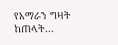የአማራን ግዛት ከጠላት...